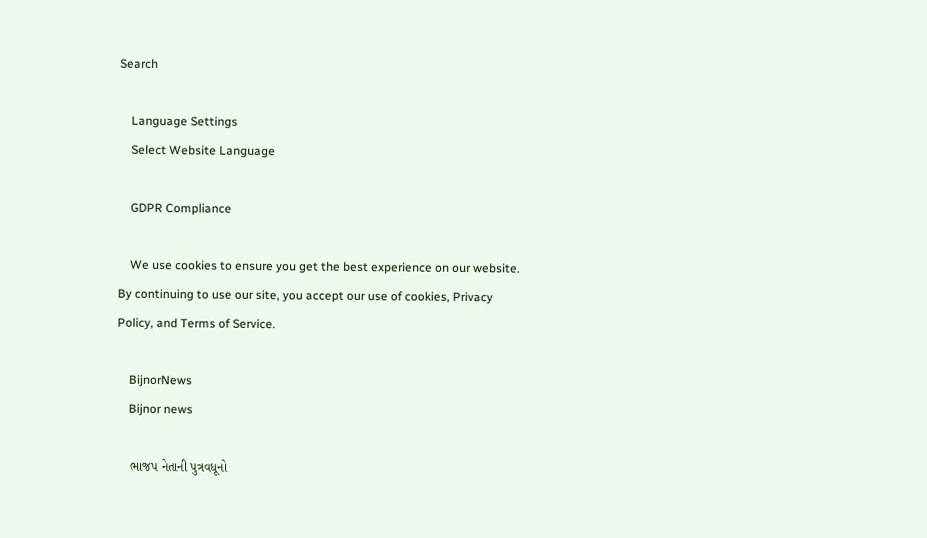Search

    Language Settings
    Select Website Language

    GDPR Compliance

    We use cookies to ensure you get the best experience on our website. By continuing to use our site, you accept our use of cookies, Privacy Policy, and Terms of Service.

    BijnorNews
    Bijnor news

    ભાજપ નેતાની પુત્રવધૂનો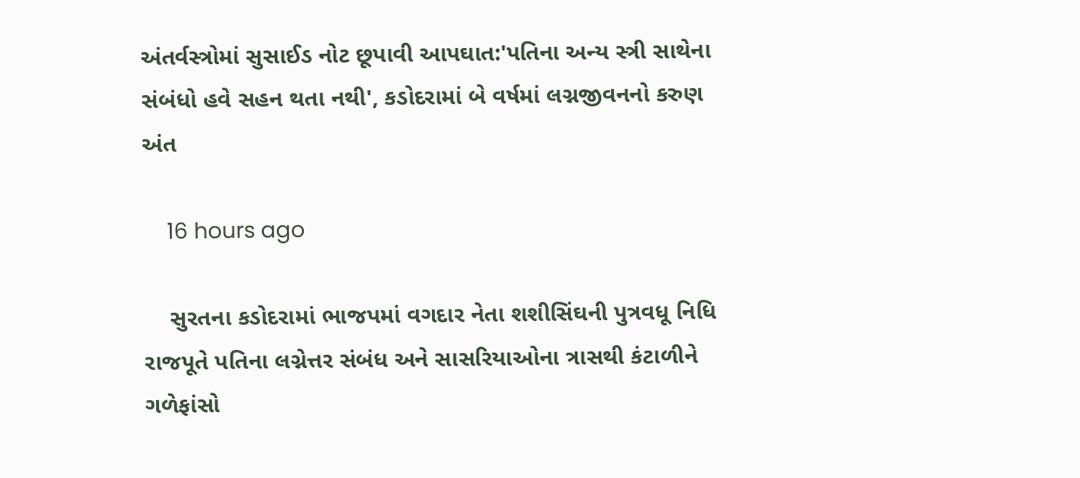અંતર્વસ્ત્રોમાં સુસાઈડ નોટ છૂપાવી આપઘાત:'પતિના અન્ય સ્ત્રી સાથેના સંબંધો હવે સહન થતા નથી', કડોદરામાં બે વર્ષમાં લગ્નજીવનનો કરુણ અંત

    16 hours ago

    સુરતના કડોદરામાં ભાજપમાં વગદાર નેતા શશીસિંઘની પુત્રવધૂ નિધિ રાજપૂતે પતિના લગ્નેત્તર સંબંધ અને સાસરિયાઓના ત્રાસથી કંટાળીને ગળેફાંસો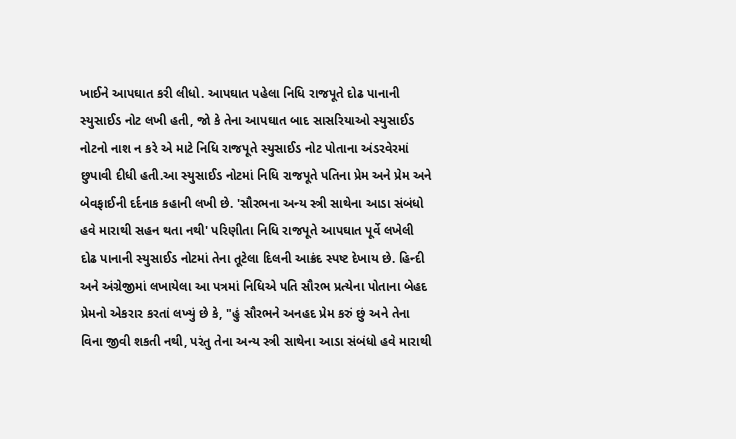ખાઈને આપઘાત કરી લીધો. આપઘાત પહેલા નિધિ રાજપૂતે દોઢ પાનાની સ્યુસાઈડ નોટ લખી હતી, જો કે તેના આપઘાત બાદ સાસરિયાઓ સ્યુસાઈડ નોટનો નાશ ન કરે એ માટે નિધિ રાજપૂતે સ્યુસાઈડ નોટ પોતાના અંડરવેરમાં છુપાવી દીધી હતી.આ સ્યુસાઈડ નોટમાં નિધિ રાજપૂતે પતિના પ્રેમ અને પ્રેમ અને બેવફાઈની દર્દનાક કહાની લખી છે. 'સૌરભના અન્ય સ્ત્રી સાથેના આડા સંબંધો હવે મારાથી સહન થતા નથી' પરિણીતા નિધિ રાજપૂતે આપઘાત પૂર્વે લખેલી દોઢ પાનાની સ્યુસાઈડ નોટમાં તેના તૂટેલા દિલની આક્રંદ સ્પષ્ટ દેખાય છે. હિન્દી અને અંગ્રેજીમાં લખાયેલા આ પત્રમાં નિધિએ પતિ સૌરભ પ્રત્યેના પોતાના બેહદ પ્રેમનો એકરાર કરતાં લખ્યું છે કે, "હું સૌરભને અનહદ પ્રેમ કરું છું અને તેના વિના જીવી શકતી નથી, પરંતુ તેના અન્ય સ્ત્રી સાથેના આડા સંબંધો હવે મારાથી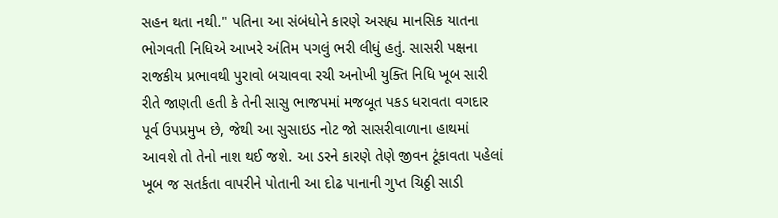સહન થતા નથી." પતિના આ સંબંધોને કારણે અસહ્ય માનસિક યાતના ભોગવતી નિધિએ આખરે અંતિમ પગલું ભરી લીધું હતું. સાસરી પક્ષના રાજકીય પ્રભાવથી પુરાવો બચાવવા રચી અનોખી યુક્તિ નિધિ ખૂબ સારી રીતે જાણતી હતી કે તેની સાસુ ભાજપમાં મજબૂત પકડ ધરાવતા વગદાર પૂર્વ ઉપપ્રમુખ છે, જેથી આ સુસાઇડ નોટ જો સાસરીવાળાના હાથમાં આવશે તો તેનો નાશ થઈ જશે. આ ડરને કારણે તેણે જીવન ટૂંકાવતા પહેલાં ખૂબ જ સતર્કતા વાપરીને પોતાની આ દોઢ પાનાની ગુપ્ત ચિઠ્ઠી સાડી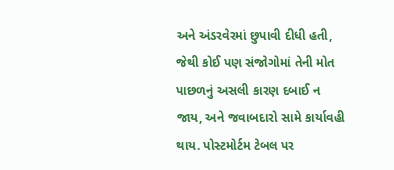અને અંડરવેરમાં છુપાવી દીધી હતી, જેથી કોઈ પણ સંજોગોમાં તેની મોત પાછળનું અસલી કારણ દબાઈ ન જાય, અને જવાબદારો સામે કાર્યાવહી થાય. પોસ્ટમોર્ટમ ટેબલ પર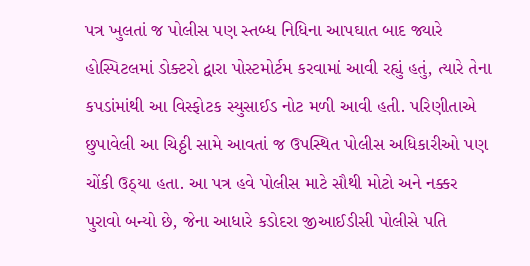પત્ર ખુલતાં જ પોલીસ પણ સ્તબ્ધ નિધિના આપઘાત બાદ જ્યારે હોસ્પિટલમાં ડોક્ટરો દ્વારા પોસ્ટમોર્ટમ કરવામાં આવી રહ્યું હતું, ત્યારે તેના કપડાંમાંથી આ વિસ્ફોટક સ્યુસાઈડ નોટ મળી આવી હતી. પરિણીતાએ છુપાવેલી આ ચિઠ્ઠી સામે આવતાં જ ઉપસ્થિત પોલીસ અધિકારીઓ પણ ચોંકી ઉઠ્યા હતા. આ પત્ર હવે પોલીસ માટે સૌથી મોટો અને નક્કર પુરાવો બન્યો છે, જેના આધારે કડોદરા જીઆઈડીસી પોલીસે પતિ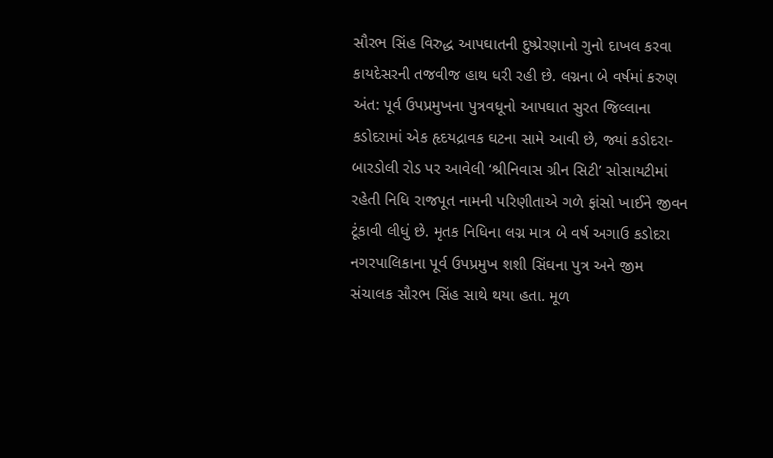સૌરભ સિંહ વિરુદ્ધ આપઘાતની દુષ્પ્રેરણાનો ગુનો દાખલ કરવા કાયદેસરની તજવીજ હાથ ધરી રહી છે. લગ્નના બે વર્ષમાં કરુણ અંત: પૂર્વ ઉપપ્રમુખના પુત્રવધૂનો આપઘાત સુરત જિલ્લાના કડોદરામાં એક હૃદયદ્રાવક ઘટના સામે આવી છે, જ્યાં કડોદરા-બારડોલી રોડ પર આવેલી ‘શ્રીનિવાસ ગ્રીન સિટી’ સોસાયટીમાં રહેતી નિધિ રાજપૂત નામની પરિણીતાએ ગળે ફાંસો ખાઈને જીવન ટૂંકાવી લીધું છે. મૃતક નિધિના લગ્ન માત્ર બે વર્ષ અગાઉ કડોદરા નગરપાલિકાના પૂર્વ ઉપપ્રમુખ શશી સિંઘના પુત્ર અને જીમ સંચાલક સૌરભ સિંહ સાથે થયા હતા. મૂળ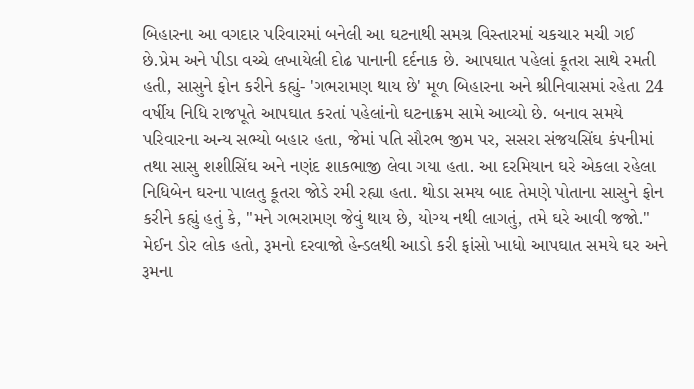બિહારના આ વગદાર પરિવારમાં બનેલી આ ઘટનાથી સમગ્ર વિસ્તારમાં ચકચાર મચી ગઈ છે.પ્રેમ અને પીડા વચ્ચે લખાયેલી દોઢ પાનાની દર્દનાક છે. આપઘાત પહેલાં કૂતરા સાથે રમતી હતી, સાસુને ફોન કરીને કહ્યું- 'ગભરામણ થાય છે' મૂળ બિહારના અને શ્રીનિવાસમાં રહેતા 24 વર્ષીય નિધિ રાજપૂતે આપઘાત કરતાં પહેલાંનો ઘટનાક્રમ સામે આવ્યો છે. બનાવ સમયે પરિવારના અન્ય સભ્યો બહાર હતા, જેમાં પતિ સૌરભ જીમ પર, સસરા સંજયસિંઘ કંપનીમાં તથા સાસુ શશીસિંઘ અને નણંદ શાકભાજી લેવા ગયા હતા. આ દરમિયાન ઘરે એકલા રહેલા નિધિબેન ઘરના પાલતુ કૂતરા જોડે રમી રહ્યા હતા. થોડા સમય બાદ તેમણે પોતાના સાસુને ફોન કરીને કહ્યું હતું કે, "મને ગભરામણ જેવું થાય છે, યોગ્ય નથી લાગતું, તમે ઘરે આવી જજો." મેઈન ડોર લોક હતો, રૂમનો દરવાજો હેન્ડલથી આડો કરી ફાંસો ખાધો આપઘાત સમયે ઘર અને રૂમના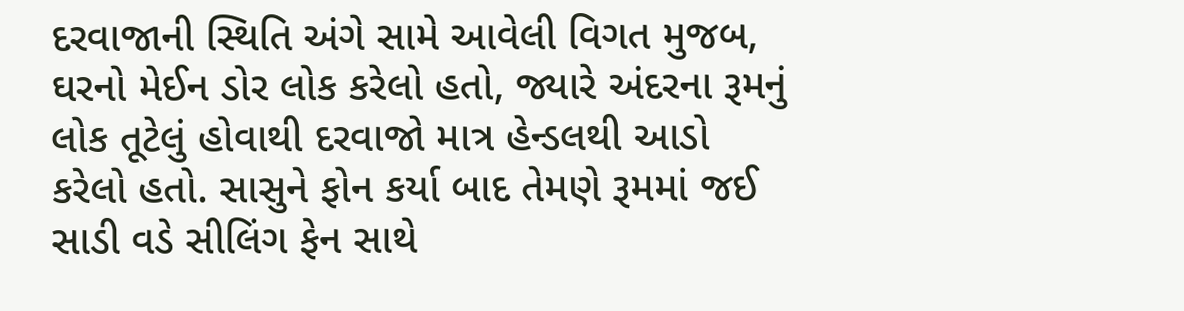દરવાજાની સ્થિતિ અંગે સામે આવેલી વિગત મુજબ, ઘરનો મેઈન ડોર લોક કરેલો હતો, જ્યારે અંદરના રૂમનું લોક તૂટેલું હોવાથી દરવાજો માત્ર હેન્ડલથી આડો કરેલો હતો. સાસુને ફોન કર્યા બાદ તેમણે રૂમમાં જઈ સાડી વડે સીલિંગ ફેન સાથે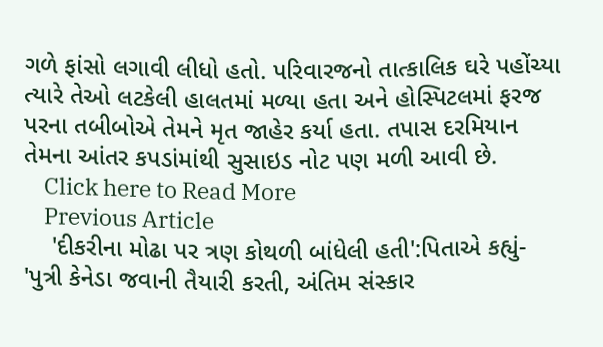ગળે ફાંસો લગાવી લીધો હતો. પરિવારજનો તાત્કાલિક ઘરે પહોંચ્યા ત્યારે તેઓ લટકેલી હાલતમાં મળ્યા હતા અને હોસ્પિટલમાં ફરજ પરના તબીબોએ તેમને મૃત જાહેર કર્યા હતા. તપાસ દરમિયાન તેમના આંતર કપડાંમાંથી સુસાઇડ નોટ પણ મળી આવી છે.
    Click here to Read More
    Previous Article
    'દીકરીના મોઢા પર ત્રણ કોથળી બાંધેલી હતી':પિતાએ કહ્યું- 'પુત્રી કેનેડા જવાની તૈયારી કરતી, અંતિમ સંસ્કાર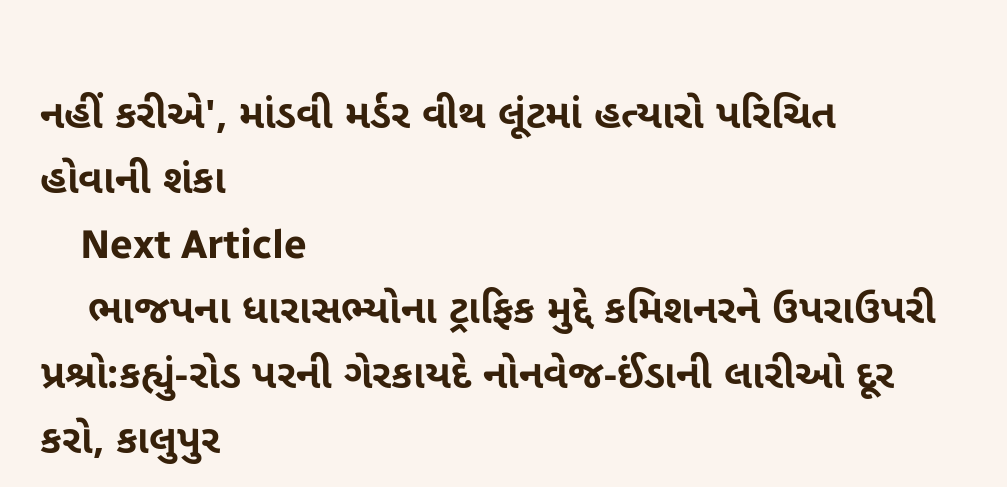નહીં કરીએ', માંડવી મર્ડર વીથ લૂંટમાં હત્યારો પરિચિત હોવાની શંકા
    Next Article
    ભાજપના ધારાસભ્યોના ટ્રાફિક મુદ્દે કમિશનરને ઉપરાઉપરી પ્રશ્રો:કહ્યું-રોડ પરની ગેરકાયદે નોનવેજ-ઈંડાની લારીઓ દૂર કરો, કાલુપુર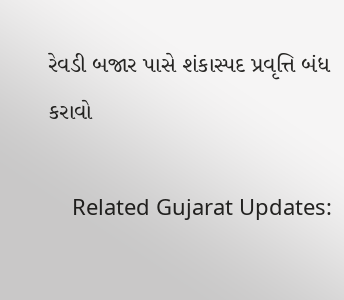રેવડી બજાર પાસે શંકાસ્પદ પ્રવૃત્તિ બંધ કરાવો

    Related Gujarat Updates: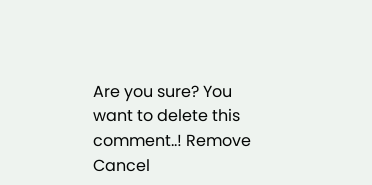Are you sure? You want to delete this comment..! Remove Cancel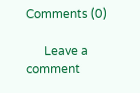Comments (0)

      Leave a comment